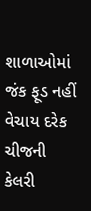શાળાઓમાં જંક ફૂડ નહીં વેચાય દરેક ચીજની કેલરી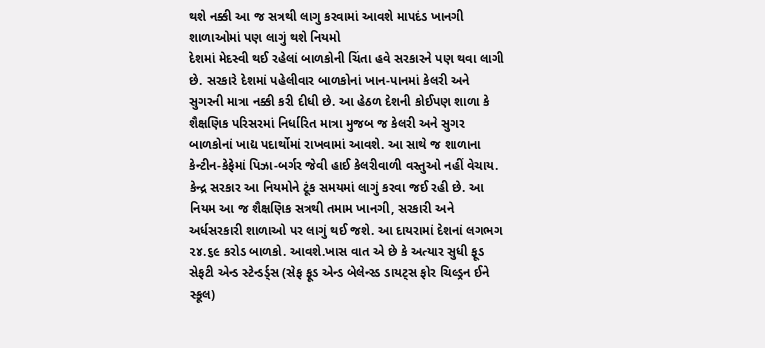થશે નક્કી આ જ સત્રથી લાગુ કરવામાં આવશે માપદંડ ખાનગી શાળાઓમાં પણ લાગું થશે નિયમો
દેશમાં મેદસ્વી થઈ રહેલાં બાળકોની ચિંતા હવે સરકારને પણ થવા લાગી છે. સરકારે દેશમાં પહેલીવાર બાળકોનાં ખાન-પાનમાં કેલરી અને સુગરની માત્રા નક્કી કરી દીધી છે. આ હેઠળ દેશની કોઈપણ શાળા કે શૈક્ષણિક પરિસરમાં નિર્ધારિત માત્રા મુજબ જ કેલરી અને સુગર બાળકોનાં ખાદ્ય પદાર્થોમાં રાખવામાં આવશે. આ સાથે જ શાળાના કેન્ટીન-કેફેમાં પિઝા-બર્ગર જેવી હાઈ કેલરીવાળી વસ્તુઓ નહીં વેચાય. કેન્દ્ર સરકાર આ નિયમોને ટૂંક સમયમાં લાગું કરવા જઈ રહી છે. આ નિયમ આ જ શૈક્ષણિક સત્રથી તમામ ખાનગી, સરકારી અને અર્ધસરકારી શાળાઓ પર લાગું થઈ જશે. આ દાયરામાં દેશનાં લગભગ ૨૪.૬૯ કરોડ બાળકો. આવશે.ખાસ વાત એ છે કે અત્યાર સુધી ફૂડ સેફટી એન્ડ સ્ટેન્ડર્ડ્સ (સેફ ફૂડ એન્ડ બેલેન્સ્ડ ડાયટ્સ ફોર ચિલ્ડ્રન ઈને સ્કૂલ)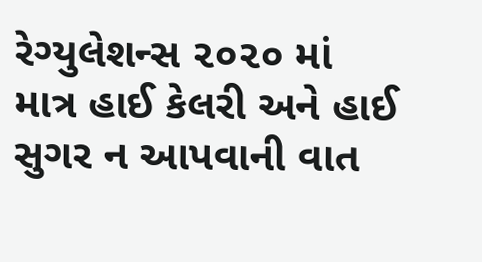રેગ્યુલેશન્સ ૨૦૨૦ માં માત્ર હાઈ કેલરી અને હાઈ સુગર ન આપવાની વાત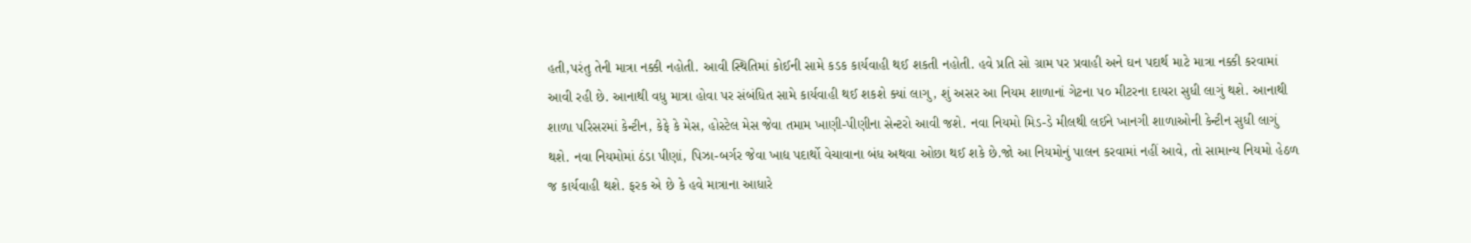હતી,પરંતુ તેની માત્રા નક્કી નહોતી. આવી સ્થિતિમાં કોઈની સામે કડક કાર્યવાહી થઈ શકતી નહોતી. હવે પ્રતિ સો ગ્રામ પર પ્રવાહી અને ઘન પદાર્થ માટે માત્રા નક્કી કરવામાં આવી રહી છે. આનાથી વધુ માત્રા હોવા પર સંબંધિત સામે કાર્યવાહી થઈ શકશે ક્યાં લાગુ, શું અસર આ નિયમ શાળાનાં ગેટના ૫૦ મીટરના દાયરા સુધી લાગું થશે. આનાથી શાળા પરિસરમાં કેન્ટીન, કેફે કે મેસ, હોસ્ટેલ મેસ જેવા તમામ ખાણી-પીણીના સેન્ટરો આવી જશે. નવા નિયમો મિડ-ડે મીલથી લઈને ખાનગી શાળાઓની કેન્ટીન સુધી લાગું થશે. નવા નિયમોમાં ઠંડા પીણાં, પિઝા-બર્ગર જેવા ખાદ્ય પદાર્થો વેચાવાના બંધ અથવા ઓછા થઈ શકે છે.જો આ નિયમોનું પાલન કરવામાં નહીં આવે, તો સામાન્ય નિયમો હેઠળ જ કાર્યવાહી થશે. ફરક એ છે કે હવે માત્રાના આધારે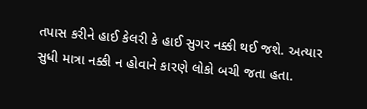તપાસ કરીને હાઈ કેલરી કે હાઈ સુગર નક્કી થઈ જશે. અત્યાર સુધી માત્રા નક્કી ન હોવાને કારણે લોકો બચી જતા હતા.